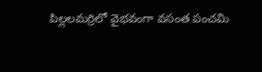పిల్లలమర్రిలో వైభవంగా వసంత పంచమి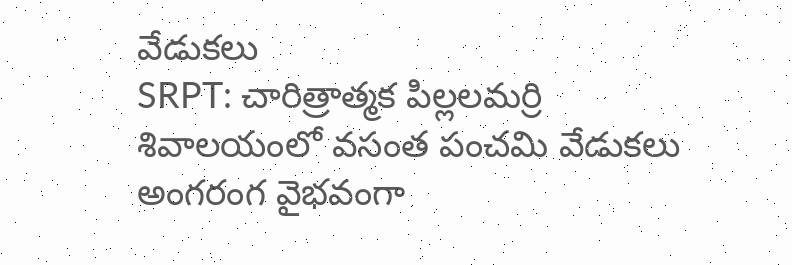వేడుకలు
SRPT: చారిత్రాత్మక పిల్లలమర్రి శివాలయంలో వసంత పంచమి వేడుకలు అంగరంగ వైభవంగా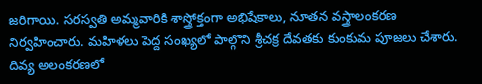జరిగాయి. సరస్వతి అమ్మవారికి శాస్త్రోక్తంగా అభిషేకాలు, నూతన వస్త్రాలంకరణ నిర్వహించారు. మహిళలు పెద్ద సంఖ్యలో పాల్గొని శ్రీచక్ర దేవతకు కుంకుమ పూజలు చేశారు. దివ్య అలంకరణలో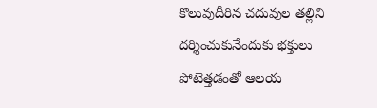కొలువుదీరిన చదువుల తల్లిని దర్శించుకునేందుకు భక్తులు పోటెత్తడంతో ఆలయ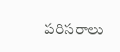పరిసరాలు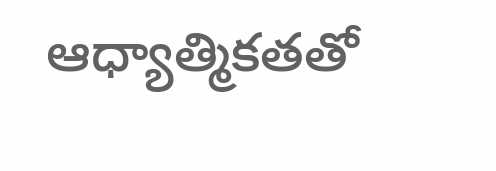ఆధ్యాత్మికతతో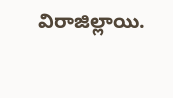విరాజిల్లాయి.